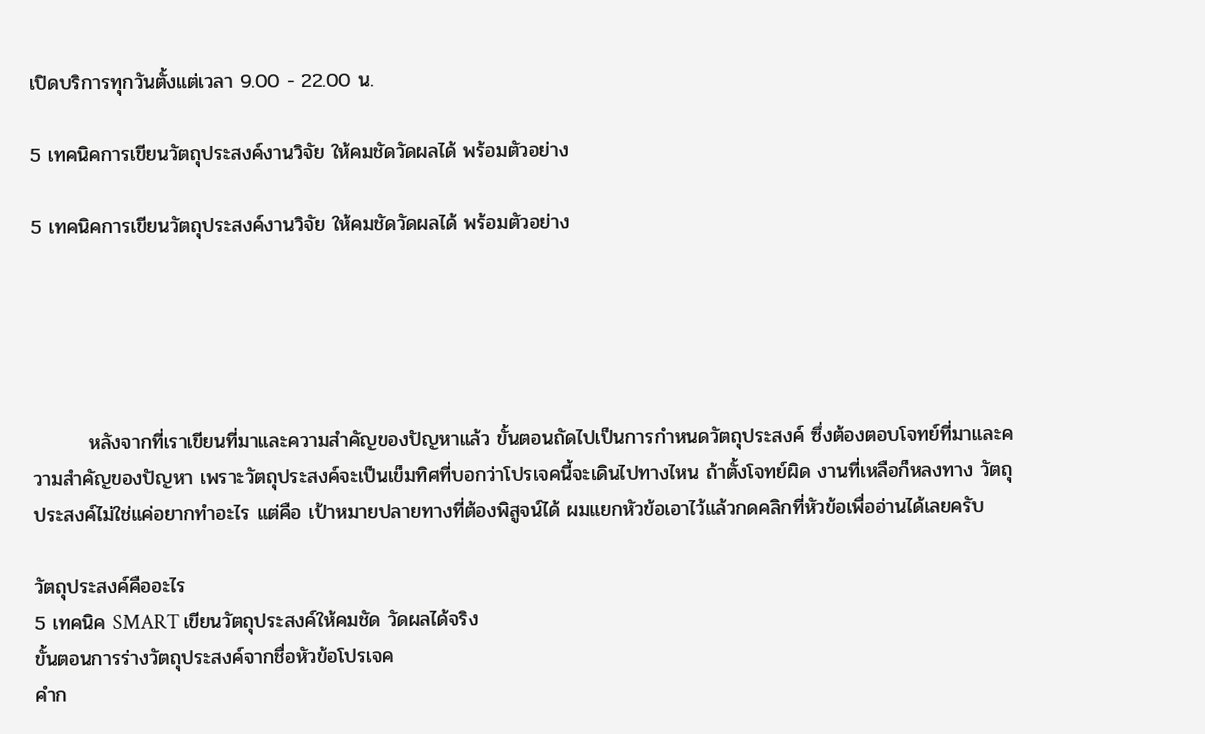เปิดบริการทุกวันตั้งแต่เวลา 9.00 - 22.00 น.

5 เทคนิคการเขียนวัตถุประสงค์งานวิจัย ให้คมชัดวัดผลได้ พร้อมตัวอย่าง

5 เทคนิคการเขียนวัตถุประสงค์งานวิจัย ให้คมชัดวัดผลได้ พร้อมตัวอย่าง





        หลังจากที่เราเขียนที่มาและความสำคัญของปัญหาแล้ว ขั้นตอนถัดไปเป็นการกำหนดวัตถุประสงค์ ซึ่งต้องตอบโจทย์ที่มาและความสำคัญของปัญหา เพราะวัตถุประสงค์จะเป็นเข็มทิศที่บอกว่าโปรเจคนี้จะเดินไปทางไหน ถ้าตั้งโจทย์ผิด งานที่เหลือก็หลงทาง วัตถุประสงค์ไม่ใช่แค่อยากทำอะไร แต่คือ เป้าหมายปลายทางที่ต้องพิสูจน์ได้ ผมแยกหัวข้อเอาไว้แล้วกดคลิกที่หัวข้อเพื่ออ่านได้เลยครับ

วัตถุประสงค์คืออะไร
5 เทคนิค SMART เขียนวัตถุประสงค์ให้คมชัด วัดผลได้จริง
ขั้นตอนการร่างวัตถุประสงค์จากชื่อหัวข้อโปรเจค
คำก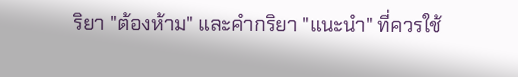ริยา "ต้องห้าม" และคำกริยา "แนะนำ" ที่ควรใช้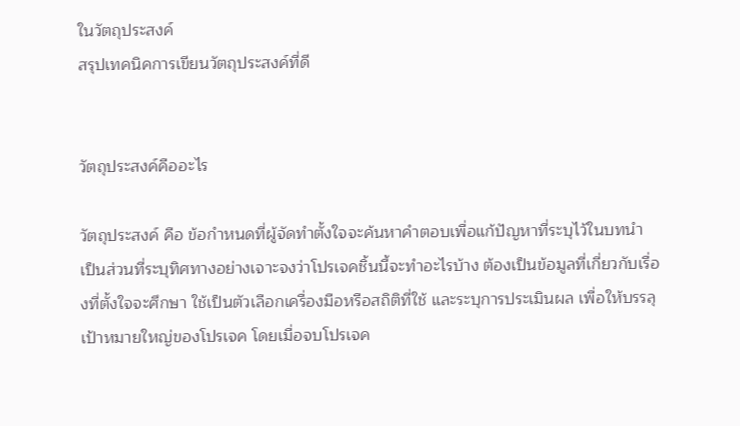ในวัตถุประสงค์
สรุปเทคนิคการเขียนวัตถุประสงค์ที่ดี


วัตถุประสงค์คืออะไร

วัตถุประสงค์ คือ ข้อกำหนดที่ผู้จัดทำตั้งใจจะค้นหาคำตอบเพื่อแก้ปัญหาที่ระบุไว้ในบทนำ เป็นส่วนที่ระบุทิศทางอย่างเจาะจงว่าโปรเจคชิ้นนี้จะทำอะไรบ้าง ต้องเป็นข้อมูลที่เกี่ยวกับเรื่องที่ตั้งใจจะศึกษา ใช้เป็นตัวเลือกเครื่องมือหรือสถิติที่ใช้ และระบุการประเมินผล เพื่อให้บรรลุเป้าหมายใหญ่ของโปรเจค โดยเมื่อจบโปรเจค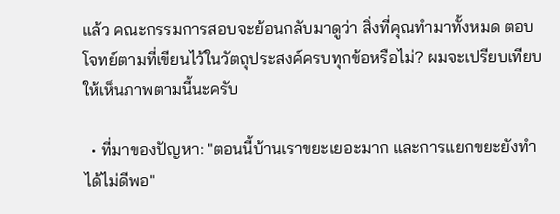แล้ว คณะกรรมการสอบจะย้อนกลับมาดูว่า สิ่งที่คุณทำมาทั้งหมด ตอบโจทย์ตามที่เขียนไว้ในวัตถุประสงค์ครบทุกข้อหรือไม่? ผมจะเปรียบเทียบให้เห็นภาพตามนี้นะครับ

  • ที่มาของปัญหา: "ตอนนี้บ้านเราขยะเยอะมาก และการแยกขยะยังทำได้ไม่ดีพอ"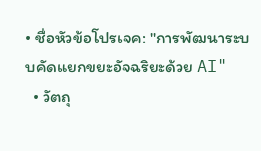• ชื่อหัวข้อโปรเจค: "การพัฒนาระบบคัดแยกขยะอัจฉริยะด้วย AI"
  • วัตถุ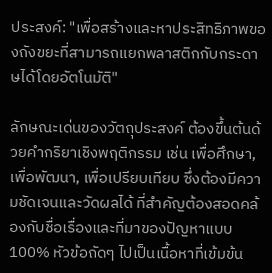ประสงค์: "เพื่อสร้างและหาประสิทธิภาพของถังขยะที่สามารถแยกพลาสติกกับกระดาษได้โดยอัตโนมัติ"

ลักษณะเด่นของวัตถุประสงค์ ต้องขึ้นต้นด้วยคำกริยาเชิงพฤติกรรม เช่น เพื่อศึกษา, เพื่อพัฒนา, เพื่อเปรียบเทียบ ซึ่งต้องมีความชัดเจนและวัดผลได้ ที่สำคัญต้องสอดคล้องกับชื่อเรื่องและที่มาของปัญหาแบบ 100% หัวข้อถัดๆ ไปเป็นเนื้อหาที่เข้มข้น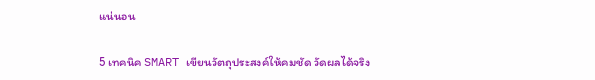แน่นอน

5 เทคนิค SMART เขียนวัตถุประสงค์ให้คมชัด วัดผลได้จริง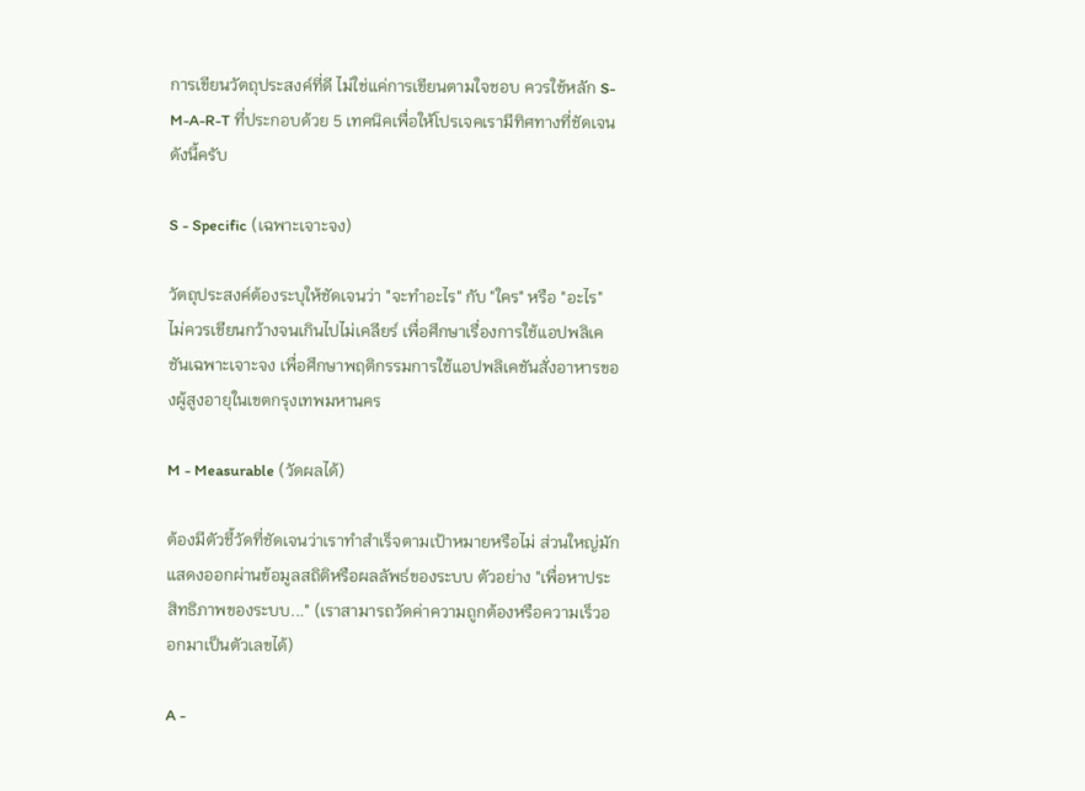การเขียนวัตถุประสงค์ที่ดี ไม่ใช่แค่การเขียนตามใจชอบ ควรใช้หลัก S-M-A-R-T ที่ประกอบด้วย 5 เทคนิคเพื่อให้โปรเจคเรามีทิศทางที่ชัดเจนดังนี้ครับ

S - Specific (เฉพาะเจาะจง)

วัตถุประสงค์ต้องระบุให้ชัดเจนว่า "จะทำอะไร" กับ "ใคร" หรือ "อะไร" ไม่ควรเขียนกว้างจนเกินไปไม่เคลียร์ เพื่อศึกษาเรื่องการใช้แอปพลิเคชันเฉพาะเจาะจง เพื่อศึกษาพฤติกรรมการใช้แอปพลิเคชันสั่งอาหารของผู้สูงอายุในเขตกรุงเทพมหานคร

M - Measurable (วัดผลได้)

ต้องมีตัวชี้วัดที่ชัดเจนว่าเราทำสำเร็จตามเป้าหมายหรือไม่ ส่วนใหญ่มักแสดงออกผ่านข้อมูลสถิติหรือผลลัพธ์ของระบบ ตัวอย่าง "เพื่อหาประสิทธิภาพของระบบ..." (เราสามารถวัดค่าความถูกต้องหรือความเร็วออกมาเป็นตัวเลขได้)

A -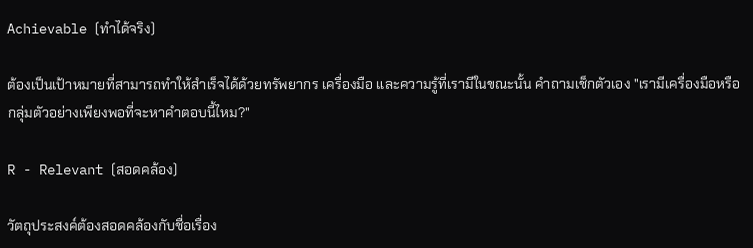Achievable (ทำได้จริง)

ต้องเป็นเป้าหมายที่สามารถทำให้สำเร็จได้ด้วยทรัพยากร เครื่องมือ และความรู้ที่เรามีในขณะนั้น คำถามเช็กตัวเอง "เรามีเครื่องมือหรือกลุ่มตัวอย่างเพียงพอที่จะหาคำตอบนี้ไหม?"

R - Relevant (สอดคล้อง)

วัตถุประสงค์ต้องสอดคล้องกับชื่อเรื่อง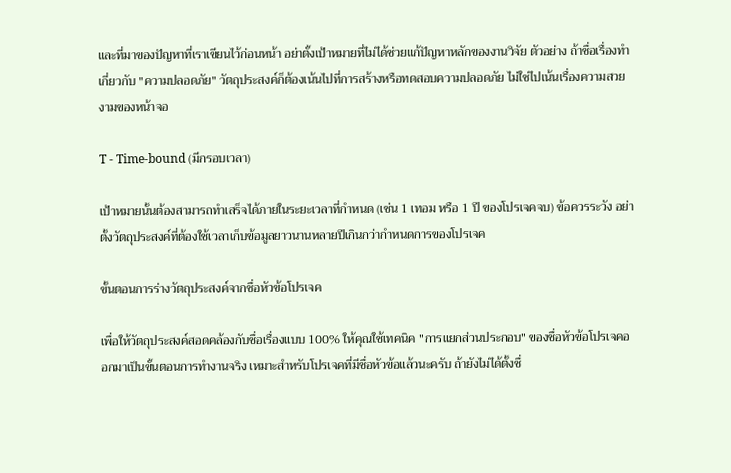และที่มาของปัญหาที่เราเขียนไว้ก่อนหน้า อย่าตั้งเป้าหมายที่ไม่ได้ช่วยแก้ปัญหาหลักของงานวิจัย ตัวอย่าง ถ้าชื่อเรื่องทำเกี่ยวกับ "ความปลอดภัย" วัตถุประสงค์ก็ต้องเน้นไปที่การสร้างหรือทดสอบความปลอดภัย ไม่ใช่ไปเน้นเรื่องความสวยงามของหน้าจอ

T - Time-bound (มีกรอบเวลา)

เป้าหมายนั้นต้องสามารถทำเสร็จได้ภายในระยะเวลาที่กำหนด (เช่น 1 เทอม หรือ 1 ปี ของโปรเจคจบ) ข้อควรระวัง อย่าตั้งวัตถุประสงค์ที่ต้องใช้เวลาเก็บข้อมูลยาวนานหลายปีเกินกว่ากำหนดการของโปรเจค

ขั้นตอนการร่างวัตถุประสงค์จากชื่อหัวข้อโปรเจค

เพื่อให้วัตถุประสงค์สอดคล้องกับชื่อเรื่องแบบ 100% ให้คุณใช้เทคนิค "การแยกส่วนประกอบ" ของชื่อหัวข้อโปรเจคออกมาเป็นขั้นตอนการทำงานจริง เหมาะสำหรับโปรเจคที่มีชื่อหัวข้อแล้วนะครับ ถ้ายังไม่ได้ตั้งชื่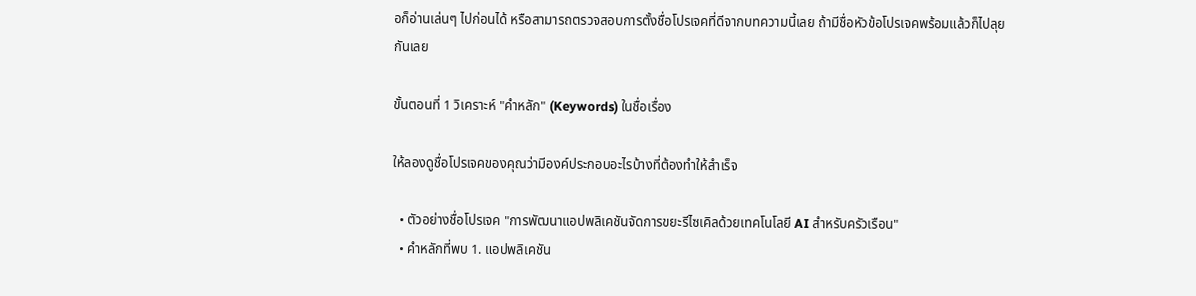อก็อ่านเล่นๆ ไปก่อนได้ หรือสามารถตรวจสอบการตั้งชื่อโปรเจคที่ดีจากบทความนี้เลย ถ้ามีชื่อหัวข้อโปรเจคพร้อมแล้วก็ไปลุยกันเลย

ขั้นตอนที่ 1 วิเคราะห์ "คำหลัก" (Keywords) ในชื่อเรื่อง

ให้ลองดูชื่อโปรเจคของคุณว่ามีองค์ประกอบอะไรบ้างที่ต้องทำให้สำเร็จ

  • ตัวอย่างชื่อโปรเจค "การพัฒนาแอปพลิเคชันจัดการขยะรีไซเคิลด้วยเทคโนโลยี AI สำหรับครัวเรือน"
  • คำหลักที่พบ 1. แอปพลิเคชัน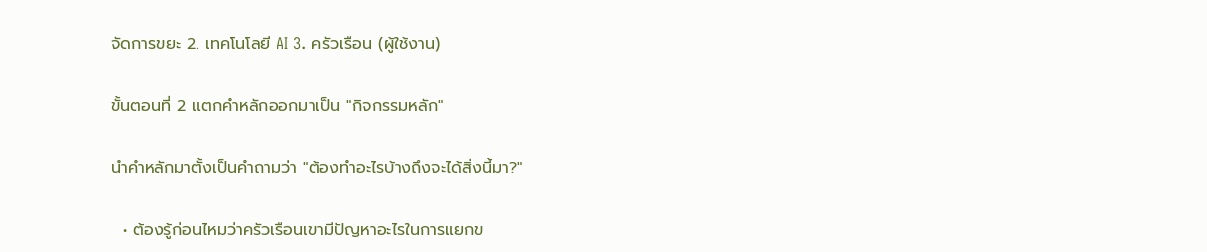จัดการขยะ 2. เทคโนโลยี AI 3. ครัวเรือน (ผู้ใช้งาน)

ขั้นตอนที่ 2 แตกคำหลักออกมาเป็น "กิจกรรมหลัก"

นำคำหลักมาตั้งเป็นคำถามว่า "ต้องทำอะไรบ้างถึงจะได้สิ่งนี้มา?"

  • ต้องรู้ก่อนไหมว่าครัวเรือนเขามีปัญหาอะไรในการแยกข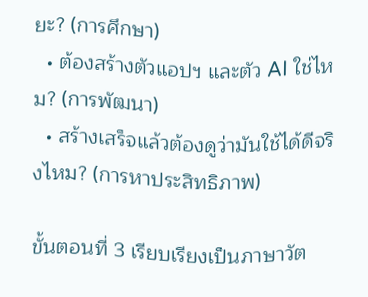ยะ? (การศึกษา)
  • ต้องสร้างตัวแอปฯ และตัว AI ใช่ไหม? (การพัฒนา)
  • สร้างเสร็จแล้วต้องดูว่ามันใช้ได้ดีจริงไหม? (การหาประสิทธิภาพ)

ขั้นตอนที่ 3 เรียบเรียงเป็นภาษาวัต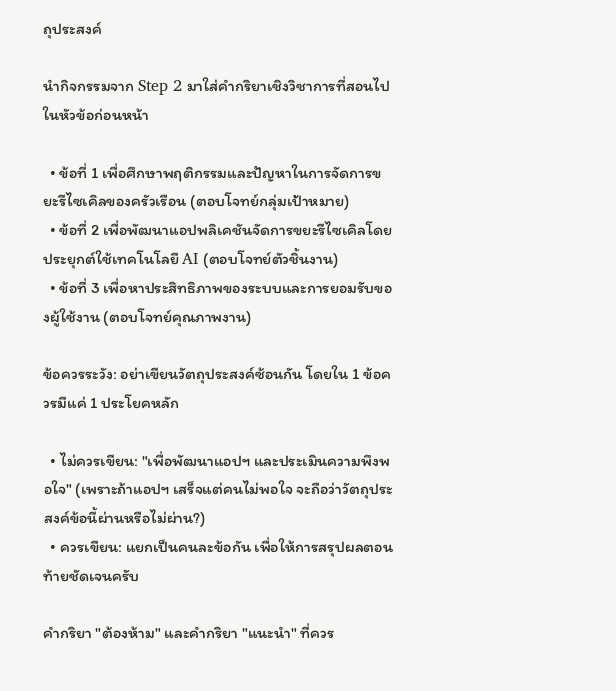ถุประสงค์

นำกิจกรรมจาก Step 2 มาใส่คำกริยาเชิงวิชาการที่สอนไปในหัวข้อก่อนหน้า

  • ข้อที่ 1 เพื่อศึกษาพฤติกรรมและปัญหาในการจัดการขยะรีไซเคิลของครัวเรือน (ตอบโจทย์กลุ่มเป้าหมาย)
  • ข้อที่ 2 เพื่อพัฒนาแอปพลิเคชันจัดการขยะรีไซเคิลโดยประยุกต์ใช้เทคโนโลยี AI (ตอบโจทย์ตัวชิ้นงาน)
  • ข้อที่ 3 เพื่อหาประสิทธิภาพของระบบและการยอมรับของผู้ใช้งาน (ตอบโจทย์คุณภาพงาน)

ข้อควรระวัง: อย่าเขียนวัตถุประสงค์ซ้อนกัน โดยใน 1 ข้อควรมีแค่ 1 ประโยคหลัก

  • ไม่ควรเขียน: "เพื่อพัฒนาแอปฯ และประเมินความพึงพอใจ" (เพราะถ้าแอปฯ เสร็จแต่คนไม่พอใจ จะถือว่าวัตถุประสงค์ข้อนี้ผ่านหรือไม่ผ่าน?)
  • ควรเขียน: แยกเป็นคนละข้อกัน เพื่อให้การสรุปผลตอนท้ายชัดเจนครับ

คำกริยา "ต้องห้าม" และคำกริยา "แนะนำ" ที่ควร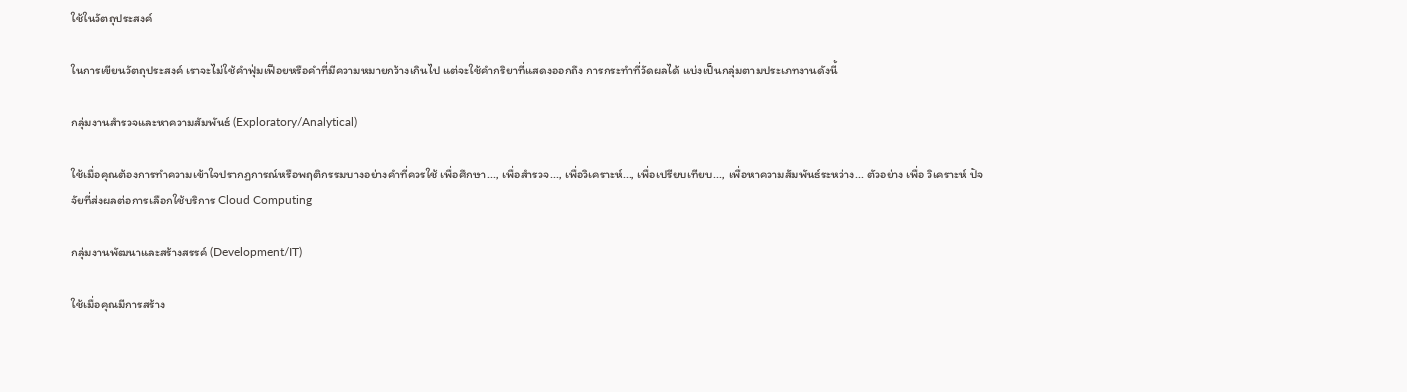ใช้ในวัตถุประสงค์

ในการเขียนวัตถุประสงค์ เราจะไม่ใช้คำฟุ่มเฟือยหรือคำที่มีความหมายกว้างเกินไป แต่จะใช้คำกริยาที่แสดงออกถึง การกระทำที่วัดผลได้ แบ่งเป็นกลุ่มตามประเภทงานดังนี้

กลุ่มงานสำรวจและหาความสัมพันธ์ (Exploratory/Analytical)

ใช้เมื่อคุณต้องการทำความเข้าใจปรากฏการณ์หรือพฤติกรรมบางอย่างคำที่ควรใช้ เพื่อศึกษา..., เพื่อสำรวจ..., เพื่อวิเคราะห์..., เพื่อเปรียบเทียบ..., เพื่อหาความสัมพันธ์ระหว่าง... ตัวอย่าง เพื่อ วิเคราะห์ ปัจจัยที่ส่งผลต่อการเลือกใช้บริการ Cloud Computing

กลุ่มงานพัฒนาและสร้างสรรค์ (Development/IT)

ใช้เมื่อคุณมีการสร้าง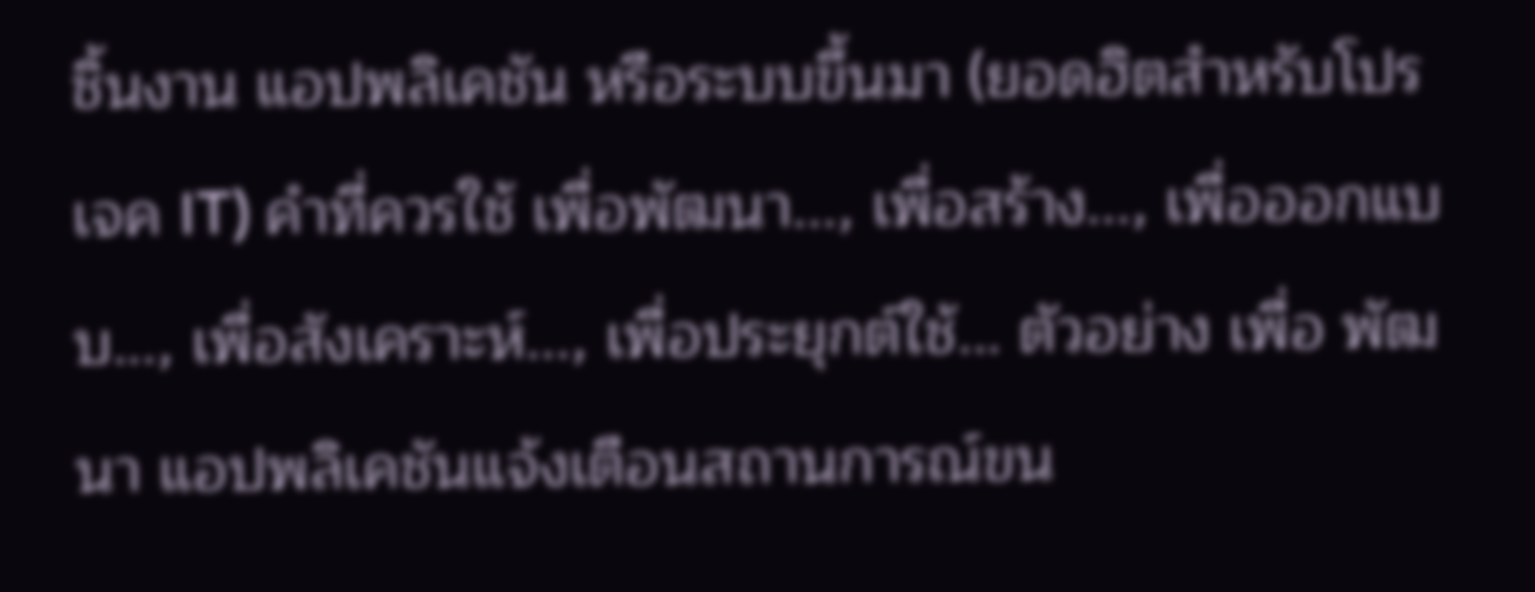ชิ้นงาน แอปพลิเคชัน หรือระบบขึ้นมา (ยอดฮิตสำหรับโปรเจค IT) คำที่ควรใช้ เพื่อพัฒนา..., เพื่อสร้าง..., เพื่อออกแบบ..., เพื่อสังเคราะห์..., เพื่อประยุกต์ใช้... ตัวอย่าง เพื่อ พัฒนา แอปพลิเคชันแจ้งเตือนสถานการณ์ขน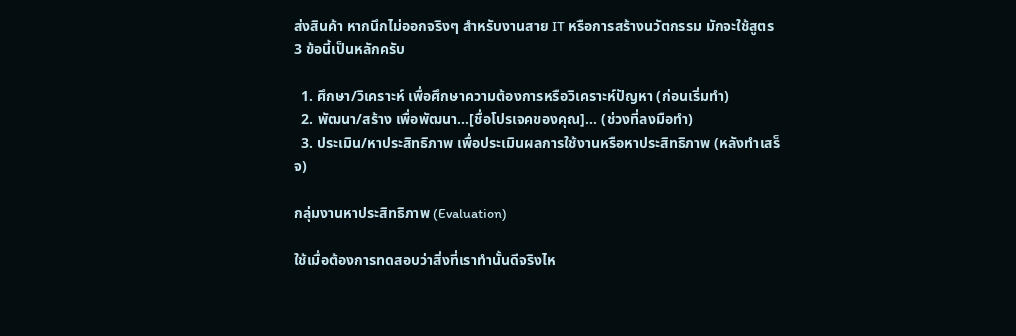ส่งสินค้า หากนึกไม่ออกจริงๆ สำหรับงานสาย IT หรือการสร้างนวัตกรรม มักจะใช้สูตร 3 ข้อนี้เป็นหลักครับ

  1. ศึกษา/วิเคราะห์ เพื่อศึกษาความต้องการหรือวิเคราะห์ปัญหา (ก่อนเริ่มทำ)
  2. พัฒนา/สร้าง เพื่อพัฒนา...[ชื่อโปรเจคของคุณ]... (ช่วงที่ลงมือทำ)
  3. ประเมิน/หาประสิทธิภาพ เพื่อประเมินผลการใช้งานหรือหาประสิทธิภาพ (หลังทำเสร็จ)

กลุ่มงานหาประสิทธิภาพ (Evaluation)

ใช้เมื่อต้องการทดสอบว่าสิ่งที่เราทำนั้นดีจริงไห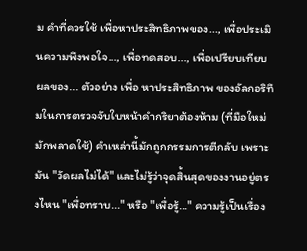ม คำที่ควรใช้ เพื่อหาประสิทธิภาพของ..., เพื่อประเมินความพึงพอใจ..., เพื่อทดสอบ..., เพื่อเปรียบเทียบผลของ... ตัวอย่าง เพื่อ หาประสิทธิภาพ ของอัลกอริทึมในการตรวจจับใบหน้าคำกริยาต้องห้าม (ที่มือใหม่มักพลาดใช้) คำเหล่านี้มักถูกกรรมการตีกลับ เพราะมัน "วัดผลไม่ได้" และไม่รู้ว่าจุดสิ้นสุดของงานอยู่ตรงไหน "เพื่อทราบ..." หรือ "เพื่อรู้..." ความรู้เป็นเรื่อง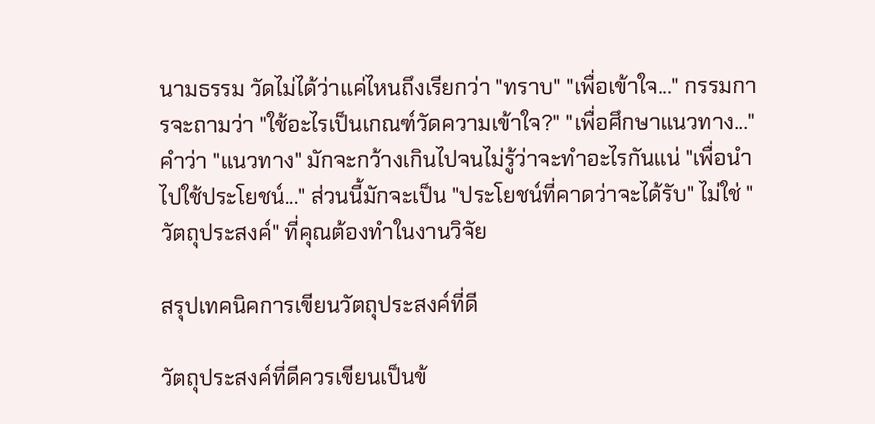นามธรรม วัดไม่ได้ว่าแค่ไหนถึงเรียกว่า "ทราบ" "เพื่อเข้าใจ..." กรรมการจะถามว่า "ใช้อะไรเป็นเกณฑ์วัดความเข้าใจ?" "เพื่อศึกษาแนวทาง..." คำว่า "แนวทาง" มักจะกว้างเกินไปจนไม่รู้ว่าจะทำอะไรกันแน่ "เพื่อนำไปใช้ประโยชน์..." ส่วนนี้มักจะเป็น "ประโยชน์ที่คาดว่าจะได้รับ" ไม่ใช่ "วัตถุประสงค์" ที่คุณต้องทำในงานวิจัย

สรุปเทคนิคการเขียนวัตถุประสงค์ที่ดี

วัตถุประสงค์ที่ดีควรเขียนเป็นข้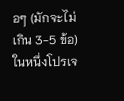อๆ (มักจะไม่เกิน 3-5 ข้อ) ในหนึ่งโปรเจ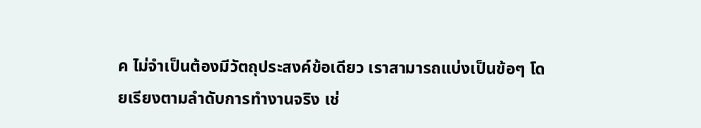ค ไม่จำเป็นต้องมีวัตถุประสงค์ข้อเดียว เราสามารถแบ่งเป็นข้อๆ โดยเรียงตามลำดับการทำงานจริง เช่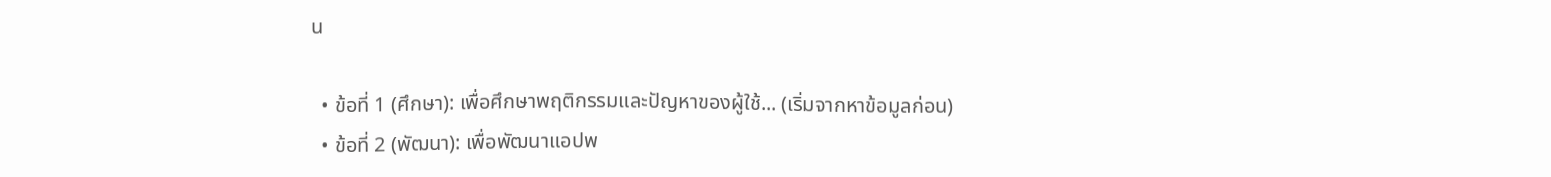น

  • ข้อที่ 1 (ศึกษา): เพื่อศึกษาพฤติกรรมและปัญหาของผู้ใช้... (เริ่มจากหาข้อมูลก่อน)
  • ข้อที่ 2 (พัฒนา): เพื่อพัฒนาแอปพ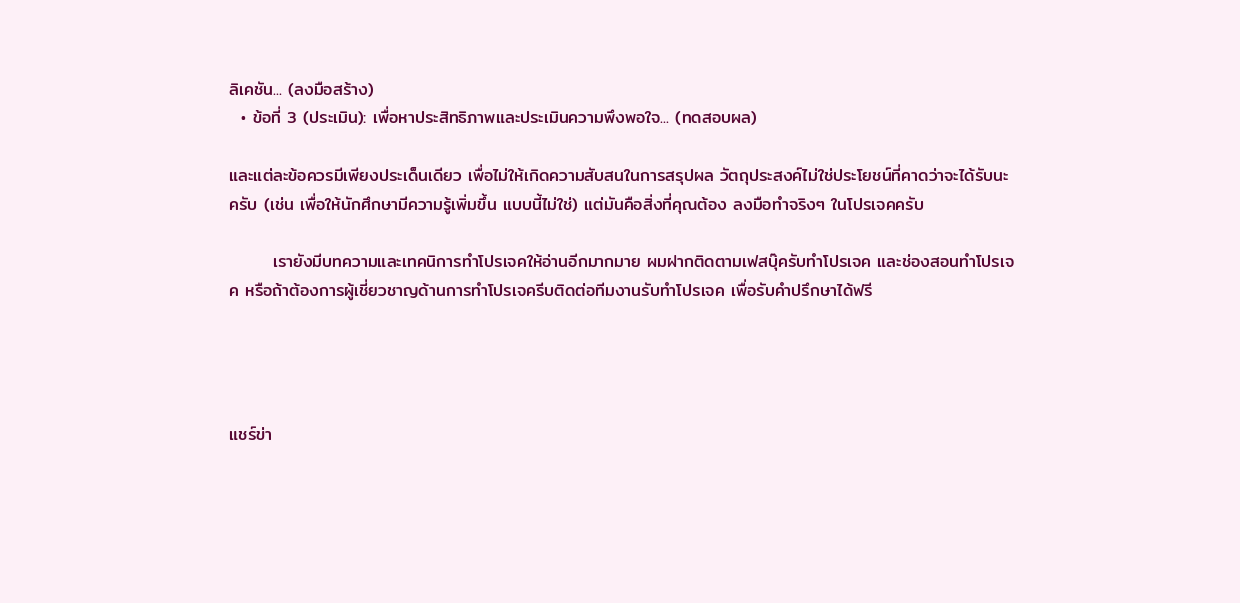ลิเคชัน... (ลงมือสร้าง)
  • ข้อที่ 3 (ประเมิน): เพื่อหาประสิทธิภาพและประเมินความพึงพอใจ... (ทดสอบผล)

และแต่ละข้อควรมีเพียงประเด็นเดียว เพื่อไม่ให้เกิดความสับสนในการสรุปผล วัตถุประสงค์ไม่ใช่ประโยชน์ที่คาดว่าจะได้รับนะครับ (เช่น เพื่อให้นักศึกษามีความรู้เพิ่มขึ้น แบบนี้ไม่ใช่) แต่มันคือสิ่งที่คุณต้อง ลงมือทำจริงๆ ในโปรเจคครับ

       เรายังมีบทความและเทคนิการทำโปรเจคให้อ่านอีกมากมาย ผมฝากติดตามเฟสบุ๊ครับทำโปรเจค และช่องสอนทำโปรเจค หรือถ้าต้องการผู้เชี่ยวชาญด้านการทำโปรเจครีบติดต่อทีมงานรับทำโปรเจค เพื่อรับคำปรึกษาได้ฟรี




แชร์ข่า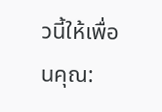วนี้ให้เพื่อนคุณ: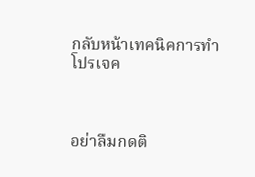กลับหน้าเทคนิคการทำโปรเจค



อย่าลืมกดติ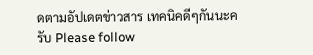ดตามอัปเดตข่าวสาร เทคนิคดีๆกันนะครับ Please follow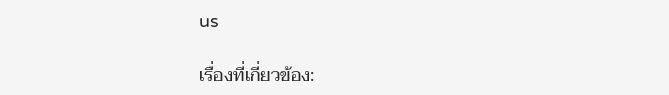us

เรื่องที่เกี่ยวข้อง: